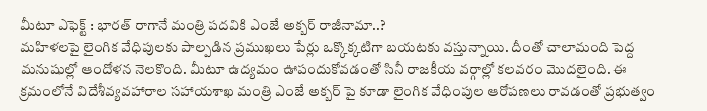మీటూ ఎఫెక్ట్ : భారత్ రాగానే మంత్రి పదవికి ఎంజే అక్బర్ రాజీనామా..?
మహిళలపై లైంగిక వేధిపులకు పాల్పడిన ప్రముఖలు పేర్లు ఒక్కొక్కటిగా బయటకు వస్తున్నాయి. దీంతో చాలామంది పెద్ద మనుషుల్లో ఆందోళన నెలకొంది. మీటూ ఉద్యమం ఊపందుకోవడంతో సినీ రాజకీయ వర్గాల్లో కలవరం మొదలైంది. ఈ క్రమంలోనే విదేశీవ్యవహారాల సహాయశాఖ మంత్రి ఎంజే అక్బర్ పై కూడా లైంగిక వేధింపుల ఆరోపణలు రావడంతో ప్రభుత్వం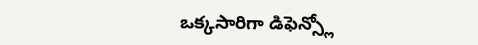ఒక్కసారిగా డిఫెన్స్లో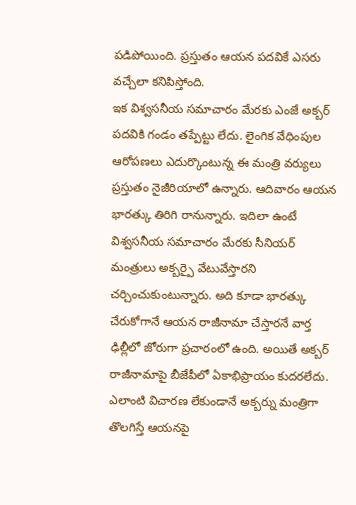పడిపోయింది. ప్రస్తుతం ఆయన పదవికే ఎసరు వచ్చేలా కనిపిస్తోంది.
ఇక విశ్వసనీయ సమాచారం మేరకు ఎంజే అక్బర్ పదవికి గండం తప్పేట్టు లేదు. లైంగిక వేధింపుల ఆరోపణలు ఎదుర్కొంటున్న ఈ మంత్రి వర్యులు ప్రస్తుతం నైజీరియాలో ఉన్నారు. ఆదివారం ఆయన భారత్కు తిరిగి రానున్నారు. ఇదిలా ఉంటే విశ్వసనీయ సమాచారం మేరకు సీనియర్ మంత్రులు అక్బర్పై వేటువేస్తారని చర్చించుకుంటున్నారు. అది కూడా భారత్కు చేరుకోగానే ఆయన రాజీనామా చేస్తారనే వార్త ఢిల్లీలో జోరుగా ప్రచారంలో ఉంది. అయితే అక్బర్ రాజీనామాపై బీజేపీలో ఏకాభిప్రాయం కుదరలేదు. ఎలాంటి విచారణ లేకుండానే అక్బర్ను మంత్రిగా తొలగిస్తే ఆయనపై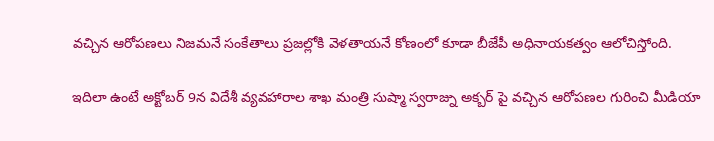వచ్చిన ఆరోపణలు నిజమనే సంకేతాలు ప్రజల్లోకి వెళతాయనే కోణంలో కూడా బీజేపీ అధినాయకత్వం ఆలోచిస్తోంది.

ఇదిలా ఉంటే అక్టోబర్ 9న విదేశీ వ్యవహారాల శాఖ మంత్రి సుష్మా స్వరాజ్ను అక్బర్ పై వచ్చిన ఆరోపణల గురించి మీడియా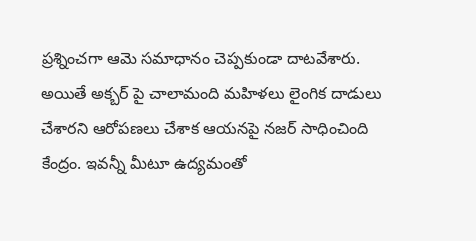ప్రశ్నించగా ఆమె సమాధానం చెప్పకుండా దాటవేశారు. అయితే అక్బర్ పై చాలామంది మహిళలు లైంగిక దాడులు చేశారని ఆరోపణలు చేశాక ఆయనపై నజర్ సాధించింది కేంద్రం. ఇవన్నీ మీటూ ఉద్యమంతో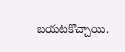బయటకొచ్చాయి.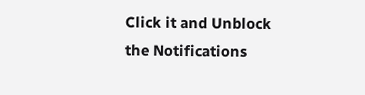Click it and Unblock the Notifications